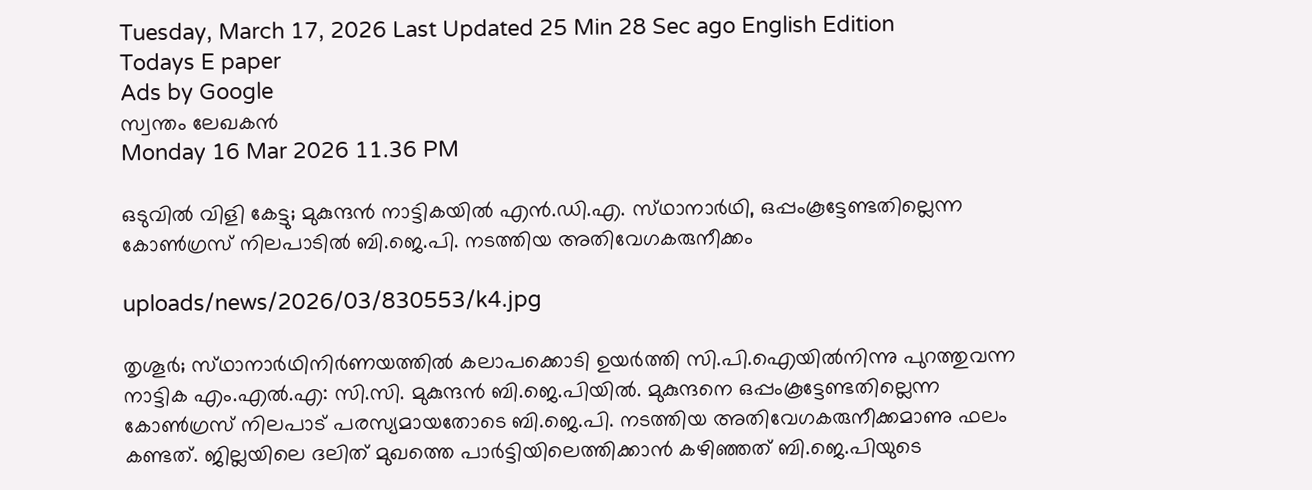Tuesday, March 17, 2026 Last Updated 25 Min 28 Sec ago English Edition
Todays E paper
Ads by Google
സ്വന്തം ലേഖകന്‍
Monday 16 Mar 2026 11.36 PM

ഒടുവില്‍ വിളി കേട്ടു; മുകുന്ദന്‍ നാട്ടികയില്‍ എന്‍.ഡി.എ. സ്‌ഥാനാര്‍ഥി, ഒപ്പംകൂട്ടേണ്ടതില്ലെന്ന കോണ്‍ഗ്രസ്‌ നിലപാടില്‍ ബി.ജെ.പി. നടത്തിയ അതിവേഗകരുനീക്കം

uploads/news/2026/03/830553/k4.jpg

തൃശൂര്‍; സ്‌ഥാനാര്‍ഥിനിര്‍ണയത്തില്‍ കലാപക്കൊടി ഉയര്‍ത്തി സി.പി.ഐയില്‍നിന്നു പുറത്തുവന്ന നാട്ടിക എം.എല്‍.എ: സി.സി. മുകുന്ദന്‍ ബി.ജെ.പിയില്‍. മുകുന്ദനെ ഒപ്പംകൂട്ടേണ്ടതില്ലെന്ന കോണ്‍ഗ്രസ്‌ നിലപാട്‌ പരസ്യമായതോടെ ബി.ജെ.പി. നടത്തിയ അതിവേഗകരുനീക്കമാണു ഫലം കണ്ടത്‌. ജില്ലയിലെ ദലിത്‌ മുഖത്തെ പാര്‍ട്ടിയിലെത്തിക്കാന്‍ കഴിഞ്ഞത്‌ ബി.ജെ.പിയുടെ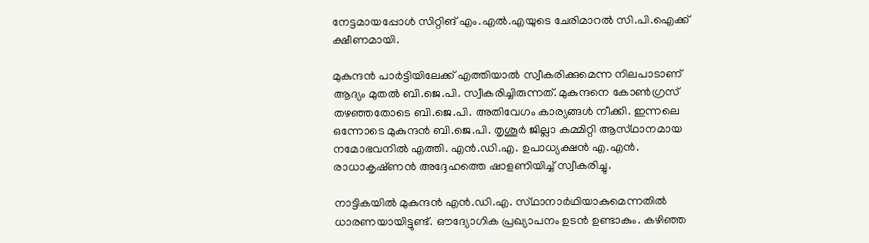നേട്ടമായപ്പോള്‍ സിറ്റിങ്‌ എം.എല്‍.എയുടെ ചേരിമാറല്‍ സി.പി.ഐക്ക്‌ ക്ഷീണമായി.

മുകുന്ദന്‍ പാര്‍ട്ടിയിലേക്ക്‌ എത്തിയാല്‍ സ്വീകരിക്കുമെന്ന നിലപാടാണ്‌ ആദ്യം മുതല്‍ ബി.ജെ.പി. സ്വീകരിച്ചിരുന്നത്‌. മുകുന്ദനെ കോണ്‍ഗ്രസ്‌ തഴഞ്ഞതോടെ ബി.ജെ.പി. അതിവേഗം കാര്യങ്ങള്‍ നീക്കി. ഇന്നലെ ഒന്നോടെ മുകുന്ദന്‍ ബി.ജെ.പി. തൃശൂര്‍ ജില്ലാ കമ്മിറ്റി ആസ്‌ഥാനമായ നമോഭവനില്‍ എത്തി. എന്‍.ഡി.എ. ഉപാധ്യക്ഷന്‍ എ.എന്‍. രാധാകൃഷ്‌ണന്‍ അദ്ദേഹത്തെ ഷാളണിയിച്ച്‌ സ്വീകരിച്ചു.

നാട്ടികയില്‍ മുകുന്ദന്‍ എന്‍.ഡി.എ. സ്‌ഥാനാര്‍ഥിയാകുമെന്നതില്‍ ധാരണയായിട്ടുണ്ട്‌. ഔദ്യോഗിക പ്രഖ്യാപനം ഉടന്‍ ഉണ്ടാകും. കഴിഞ്ഞ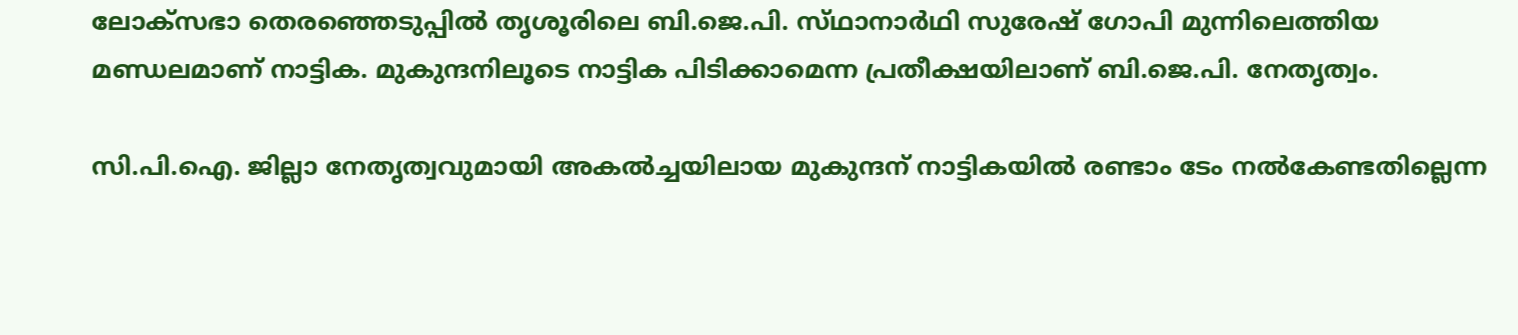ലോക്‌സഭാ തെരഞ്ഞെടുപ്പില്‍ തൃശൂരിലെ ബി.ജെ.പി. സ്‌ഥാനാര്‍ഥി സുരേഷ്‌ ഗോപി മുന്നിലെത്തിയ മണ്ഡലമാണ്‌ നാട്ടിക. മുകുന്ദനിലൂടെ നാട്ടിക പിടിക്കാമെന്ന പ്രതീക്ഷയിലാണ്‌ ബി.ജെ.പി. നേതൃത്വം.

സി.പി.ഐ. ജില്ലാ നേതൃത്വവുമായി അകല്‍ച്ചയിലായ മുകുന്ദന്‌ നാട്ടികയില്‍ രണ്ടാം ടേം നല്‍കേണ്ടതില്ലെന്ന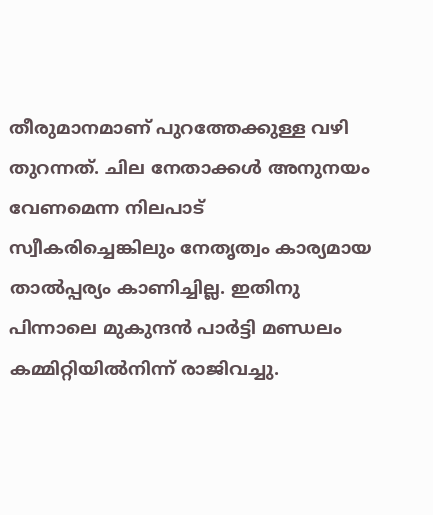തീരുമാനമാണ്‌ പുറത്തേക്കുള്ള വഴി തുറന്നത്‌. ചില നേതാക്കള്‍ അനുനയം വേണമെന്ന നിലപാട്‌ സ്വീകരിച്ചെങ്കിലും നേതൃത്വം കാര്യമായ താല്‍പ്പര്യം കാണിച്ചില്ല. ഇതിനു പിന്നാലെ മുകുന്ദന്‍ പാര്‍ട്ടി മണ്ഡലം കമ്മിറ്റിയില്‍നിന്ന്‌ രാജിവച്ചു.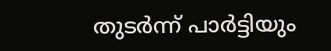തുടര്‍ന്ന്‌ പാര്‍ട്ടിയും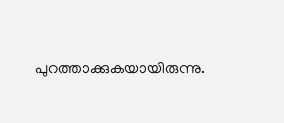പുറത്താക്കുകയായിരുന്നു.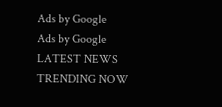Ads by Google
Ads by Google
LATEST NEWS
TRENDING NOW